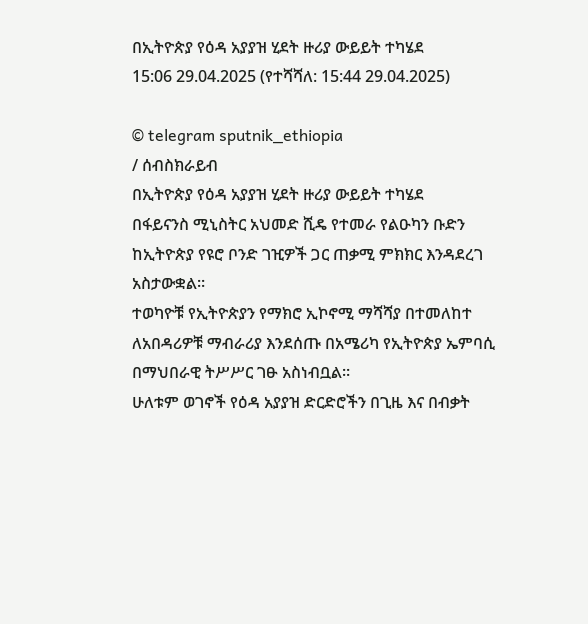በኢትዮጵያ የዕዳ አያያዝ ሂደት ዙሪያ ውይይት ተካሄደ
15:06 29.04.2025 (የተሻሻለ: 15:44 29.04.2025)

© telegram sputnik_ethiopia
/ ሰብስክራይብ
በኢትዮጵያ የዕዳ አያያዝ ሂደት ዙሪያ ውይይት ተካሄደ
በፋይናንስ ሚኒስትር አህመድ ሺዴ የተመራ የልዑካን ቡድን ከኢትዮጵያ የዩሮ ቦንድ ገዢዎች ጋር ጠቃሚ ምክክር እንዳደረገ አስታውቋል።
ተወካዮቹ የኢትዮጵያን የማክሮ ኢኮኖሚ ማሻሻያ በተመለከተ ለአበዳሪዎቹ ማብራሪያ እንደሰጡ በአሜሪካ የኢትዮጵያ ኤምባሲ በማህበራዊ ትሥሥር ገፁ አስነብቧል።
ሁለቱም ወገኖች የዕዳ አያያዝ ድርድሮችን በጊዜ እና በብቃት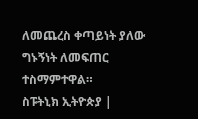ለመጨረስ ቀጣይነት ያለው ግኑኝነት ለመፍጠር ተስማምተዋል።
ስፑትኒክ ኢትዮጵያ |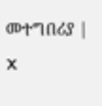መተግበሪያ | X